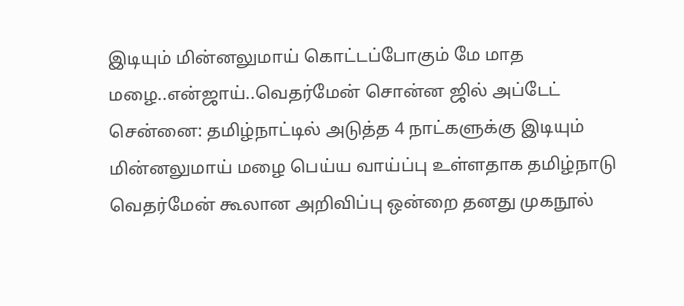இடியும் மின்னலுமாய் கொட்டப்போகும் மே மாத மழை..என்ஜாய்..வெதர்மேன் சொன்ன ஜில் அப்டேட்
சென்னை: தமிழ்நாட்டில் அடுத்த 4 நாட்களுக்கு இடியும் மின்னலுமாய் மழை பெய்ய வாய்ப்பு உள்ளதாக தமிழ்நாடு வெதர்மேன் கூலான அறிவிப்பு ஒன்றை தனது முகநூல்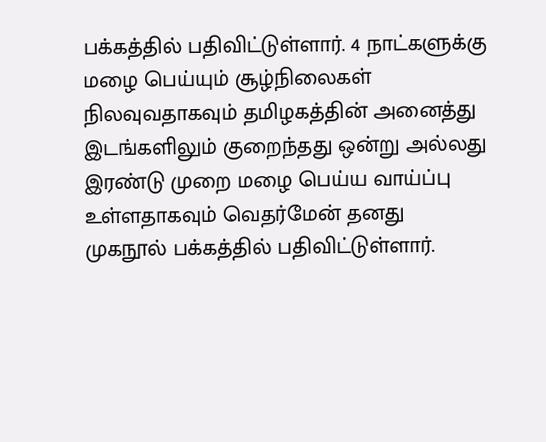பக்கத்தில் பதிவிட்டுள்ளார். 4 நாட்களுக்கு மழை பெய்யும் சூழ்நிலைகள் நிலவுவதாகவும் தமிழகத்தின் அனைத்து இடங்களிலும் குறைந்தது ஒன்று அல்லது இரண்டு முறை மழை பெய்ய வாய்ப்பு உள்ளதாகவும் வெதர்மேன் தனது முகநூல் பக்கத்தில் பதிவிட்டுள்ளார்.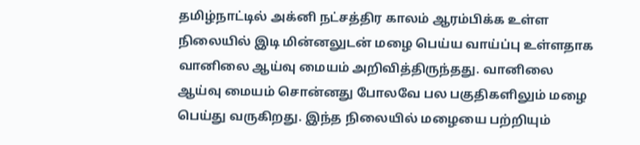தமிழ்நாட்டில் அக்னி நட்சத்திர காலம் ஆரம்பிக்க உள்ள நிலையில் இடி மின்னலுடன் மழை பெய்ய வாய்ப்பு உள்ளதாக வானிலை ஆய்வு மையம் அறிவித்திருந்தது. வானிலை ஆய்வு மையம் சொன்னது போலவே பல பகுதிகளிலும் மழை பெய்து வருகிறது. இந்த நிலையில் மழையை பற்றியும்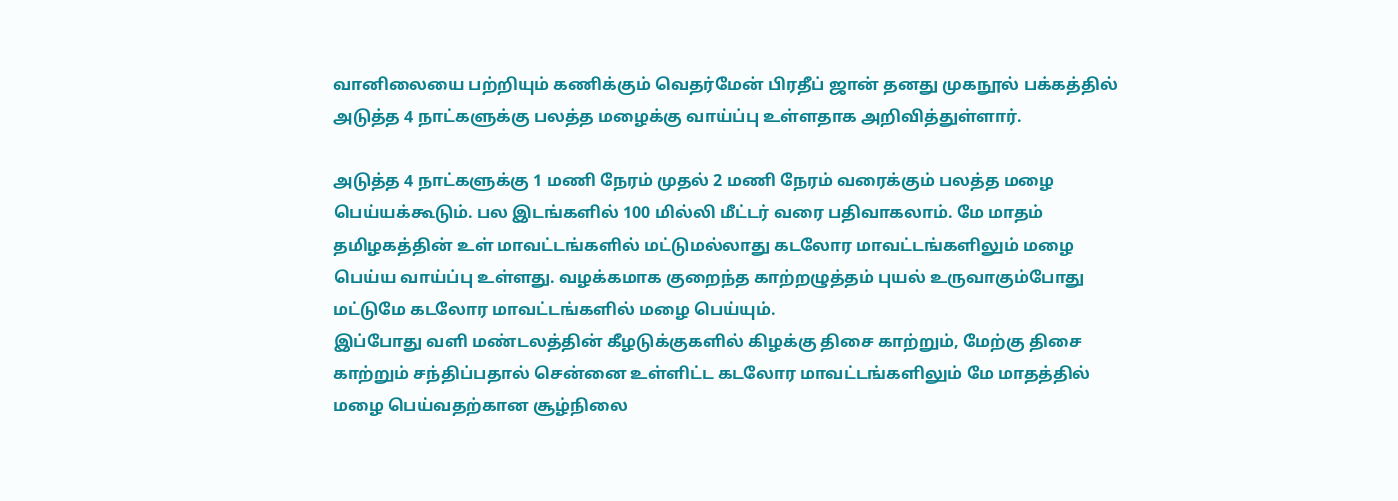வானிலையை பற்றியும் கணிக்கும் வெதர்மேன் பிரதீப் ஜான் தனது முகநூல் பக்கத்தில் அடுத்த 4 நாட்களுக்கு பலத்த மழைக்கு வாய்ப்பு உள்ளதாக அறிவித்துள்ளார்.

அடுத்த 4 நாட்களுக்கு 1 மணி நேரம் முதல் 2 மணி நேரம் வரைக்கும் பலத்த மழை பெய்யக்கூடும். பல இடங்களில் 100 மில்லி மீட்டர் வரை பதிவாகலாம். மே மாதம் தமிழகத்தின் உள் மாவட்டங்களில் மட்டுமல்லாது கடலோர மாவட்டங்களிலும் மழை பெய்ய வாய்ப்பு உள்ளது. வழக்கமாக குறைந்த காற்றழுத்தம் புயல் உருவாகும்போது மட்டுமே கடலோர மாவட்டங்களில் மழை பெய்யும்.
இப்போது வளி மண்டலத்தின் கீழடுக்குகளில் கிழக்கு திசை காற்றும், மேற்கு திசை காற்றும் சந்திப்பதால் சென்னை உள்ளிட்ட கடலோர மாவட்டங்களிலும் மே மாதத்தில் மழை பெய்வதற்கான சூழ்நிலை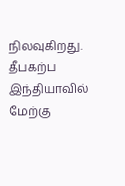நிலவுகிறது.
தீபகற்ப இந்தியாவில் மேற்கு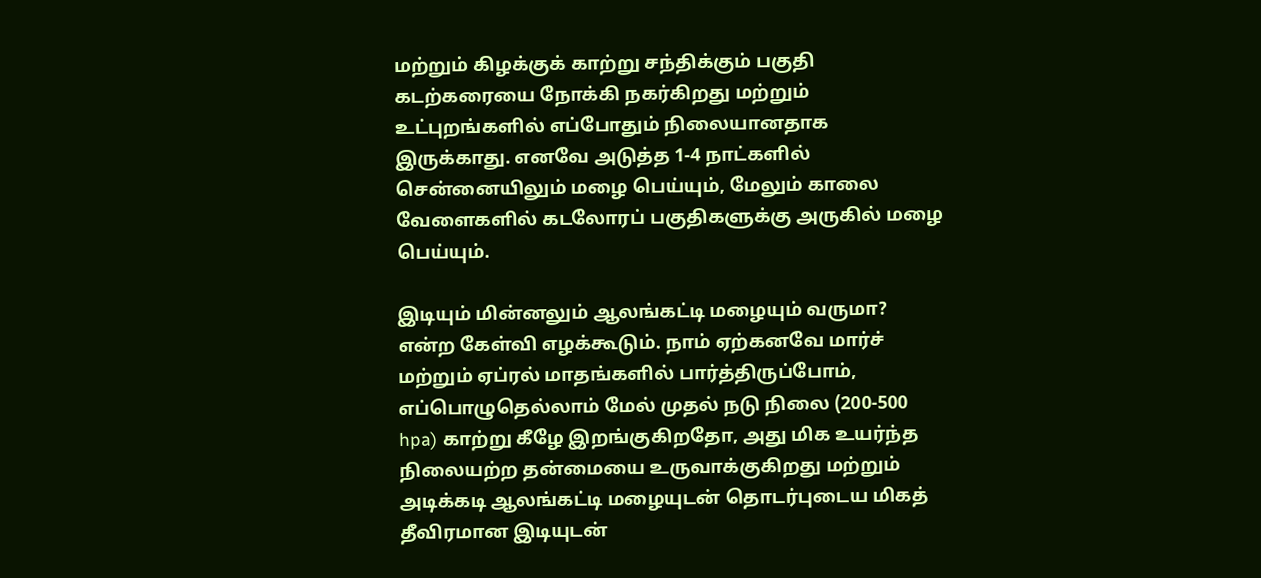மற்றும் கிழக்குக் காற்று சந்திக்கும் பகுதி கடற்கரையை நோக்கி நகர்கிறது மற்றும் உட்புறங்களில் எப்போதும் நிலையானதாக இருக்காது. எனவே அடுத்த 1-4 நாட்களில் சென்னையிலும் மழை பெய்யும், மேலும் காலை வேளைகளில் கடலோரப் பகுதிகளுக்கு அருகில் மழை பெய்யும்.

இடியும் மின்னலும் ஆலங்கட்டி மழையும் வருமா? என்ற கேள்வி எழக்கூடும். நாம் ஏற்கனவே மார்ச் மற்றும் ஏப்ரல் மாதங்களில் பார்த்திருப்போம், எப்பொழுதெல்லாம் மேல் முதல் நடு நிலை (200-500 hpa) காற்று கீழே இறங்குகிறதோ, அது மிக உயர்ந்த நிலையற்ற தன்மையை உருவாக்குகிறது மற்றும் அடிக்கடி ஆலங்கட்டி மழையுடன் தொடர்புடைய மிகத் தீவிரமான இடியுடன்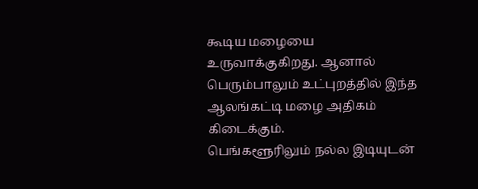கூடிய மழையை உருவாக்குகிறது. ஆனால் பெரும்பாலும் உட்புறத்தில் இந்த ஆலங்கட்டி மழை அதிகம் கிடைக்கும்.
பெங்களூரிலும் நல்ல இடியுடன்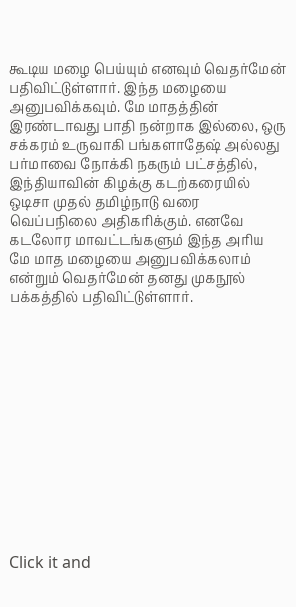கூடிய மழை பெய்யும் எனவும் வெதர்மேன் பதிவிட்டுள்ளார். இந்த மழையை அனுபவிக்கவும். மே மாதத்தின் இரண்டாவது பாதி நன்றாக இல்லை, ஒரு சக்கரம் உருவாகி பங்களாதேஷ் அல்லது பர்மாவை நோக்கி நகரும் பட்சத்தில், இந்தியாவின் கிழக்கு கடற்கரையில் ஒடிசா முதல் தமிழ்நாடு வரை வெப்பநிலை அதிகரிக்கும். எனவே கடலோர மாவட்டங்களும் இந்த அரிய மே மாத மழையை அனுபவிக்கலாம் என்றும் வெதர்மேன் தனது முகநூல் பக்கத்தில் பதிவிட்டுள்ளார்.













Click it and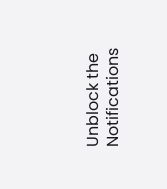Unblock the Notifications